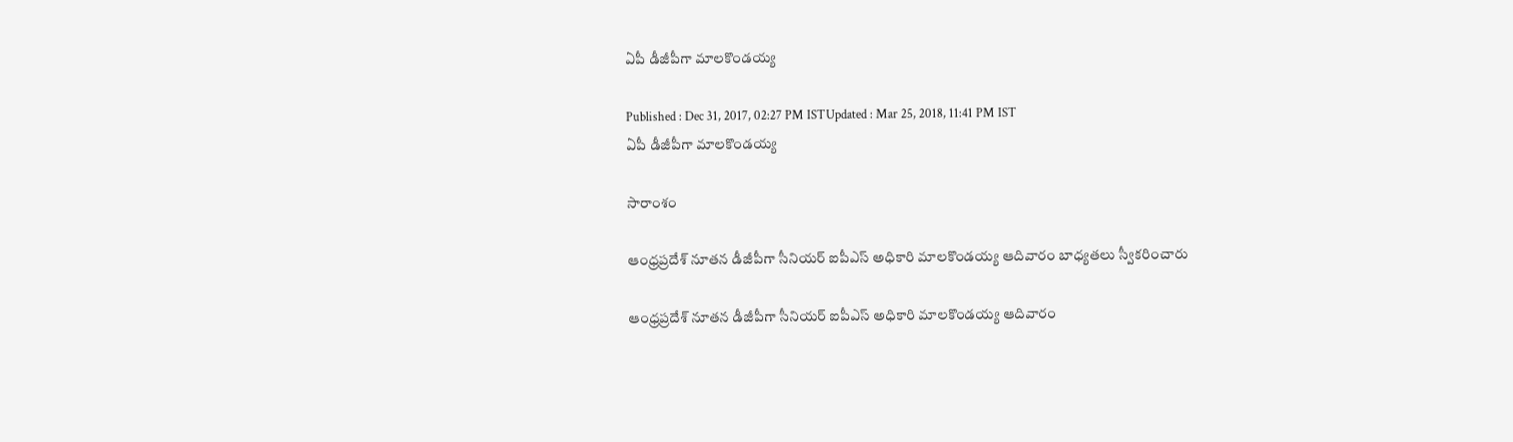ఏపీ డీజీపీగా మాలకొండయ్య

Published : Dec 31, 2017, 02:27 PM ISTUpdated : Mar 25, 2018, 11:41 PM IST
ఏపీ డీజీపీగా మాలకొండయ్య

సారాంశం

ఆంధ్రప్రదేశ్ నూతన డీజీపీగా సీనియర్ ఐపీఎస్ అధికారి మాలకొండయ్య ఆదివారం బాధ్యతలు స్వీకరించారు

ఆంధ్రప్రదేశ్ నూతన డీజీపీగా సీనియర్ ఐపీఎస్ అధికారి మాలకొండయ్య ఆదివారం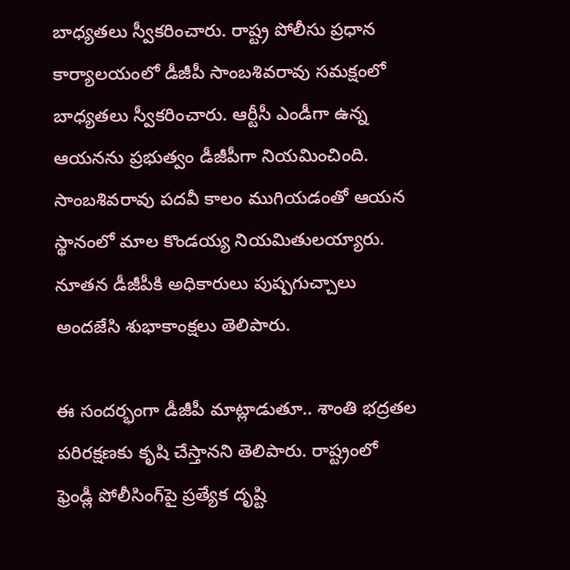బాధ్యతలు స్వీకరించారు. రాష్ట్ర పోలీసు ప్రధాన కార్యాలయంలో డీజీపీ సాంబశివరావు సమక్షంలో బాధ్యతలు స్వీకరించారు. ఆర్టీసీ ఎండీగా ఉన్న ఆయనను ప్రభుత్వం డీజీపీగా నియమించింది. సాంబశివరావు పదవీ కాలం ముగియడంతో ఆయన స్థానంలో మాల కొండయ్య నియమితులయ్యారు. నూతన డీజీపీకి అధికారులు పుష్పగుచ్చాలు అందజేసి శుభాకాంక్షలు తెలిపారు.

ఈ సందర్భంగా డీజీపీ మాట్లాడుతూ.. శాంతి భద్రతల పరిరక్షణకు కృషి చేస్తానని తెలిపారు. రాష్ట్రంలో ఫ్రెండ్లీ పోలీసింగ్‌పై ప్రత్యేక దృష్టి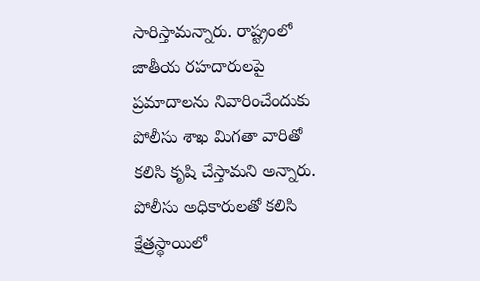సారిస్తామన్నారు. రాష్ట్రంలో జాతీయ రహదారులపై ప్రమాదాలను నివారించేందుకు పోలీసు శాఖ మిగతా వారితో కలిసి కృషి చేస్తామని అన్నారు. పోలీసు అధికారులతో కలిసి క్షేత్రస్థాయిలో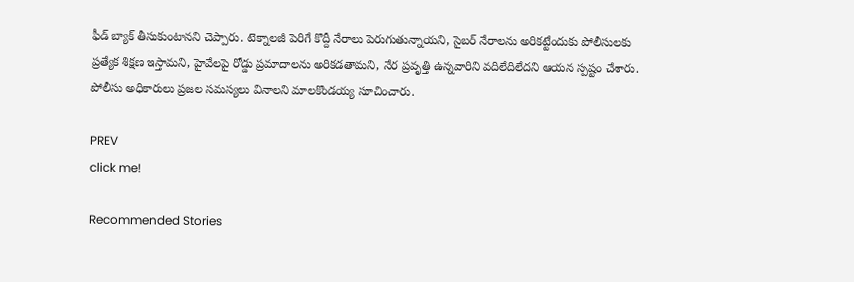ఫీడ్ బ్యాక్ తీసుకుంటానని చెప్పారు. టెక్నాలజీ పెరిగే కొద్దీ నేరాలు పెరుగుతున్నాయని, సైబర్ నేరాలను అరికట్టేందుకు పోలీసులకు ప్రత్యేక శిక్షణ ఇస్తామని, హైవేలపై రోడ్డు ప్రమాదాలను అరికడతామని, నేర ప్రవృత్తి ఉన్నవారిని వదిలేదిలేదని ఆయన స్పష్టం చేశారు. పోలీసు అధికారులు ప్రజల సమస్యలు వినాలని మాలకొండయ్య సూచించారు.

PREV
click me!

Recommended Stories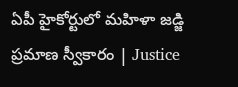ఏపీ హైకోర్టులో మహిళా జడ్జి ప్రమాణ స్వీకారం | Justice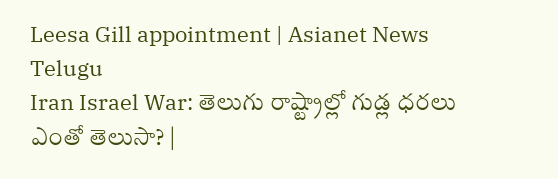Leesa Gill appointment | Asianet News Telugu
Iran Israel War: తెలుగు రాష్ట్రాల్లో గుడ్ల ధరలు ఎంతో తెలుసా? |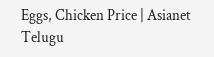Eggs, Chicken Price | Asianet Telugu